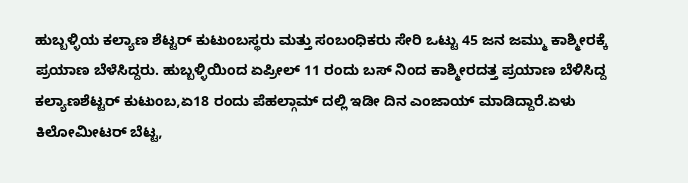ಹುಬ್ಬಳ್ಳಿಯ ಕಲ್ಯಾಣ ಶೆಟ್ಟರ್ ಕುಟುಂಬಸ್ಥರು ಮತ್ತು ಸಂಬಂಧಿಕರು ಸೇರಿ ಒಟ್ಟು 45 ಜನ ಜಮ್ಮು ಕಾಶ್ಮೀರಕ್ಕೆ ಪ್ರಯಾಣ ಬೆಳೆಸಿದ್ದರು. ಹುಬ್ಬಳ್ಳಿಯಿಂದ ಏಪ್ರೀಲ್ 11 ರಂದು ಬಸ್ ನಿಂದ ಕಾಶ್ಮೀರದತ್ತ ಪ್ರಯಾಣ ಬೆಳಿಸಿದ್ದ ಕಲ್ಯಾಣಶೆಟ್ಟರ್ ಕುಟುಂಬ,ಏ18 ರಂದು ಪೆಹಲ್ಗಾಮ್ ದಲ್ಲಿ ಇಡೀ ದಿನ ಎಂಜಾಯ್ ಮಾಡಿದ್ದಾರೆ.ಏಳು ಕಿಲೋಮೀಟರ್ ಬೆಟ್ಟ,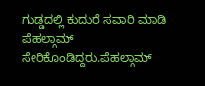ಗುಡ್ಡದಲ್ಲಿ ಕುದುರೆ ಸವಾರಿ ಮಾಡಿ ಪೆಹಲ್ಗಾಮ್ ಸೇರಿಕೊಂಡಿದ್ದರು.ಪೆಹಲ್ಗಾಮ್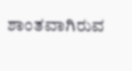ಶಾಂತವಾಗಿರುವ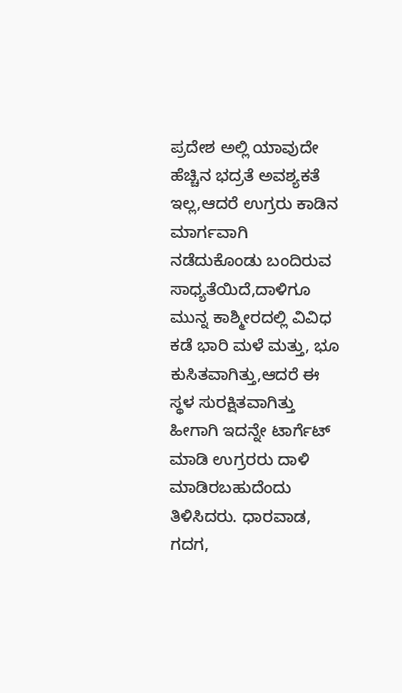ಪ್ರದೇಶ ಅಲ್ಲಿ ಯಾವುದೇ ಹೆಚ್ಚಿನ ಭದ್ರತೆ ಅವಶ್ಯಕತೆ ಇಲ್ಲ,ಆದರೆ ಉಗ್ರರು ಕಾಡಿನ ಮಾರ್ಗವಾಗಿ ನಡೆದುಕೊಂಡು ಬಂದಿರುವ ಸಾಧ್ಯತೆಯಿದೆ,ದಾಳಿಗೂ ಮುನ್ನ ಕಾಶ್ಮೀರದಲ್ಲಿ ವಿವಿಧ ಕಡೆ ಭಾರಿ ಮಳೆ ಮತ್ತು, ಭೂ ಕುಸಿತವಾಗಿತ್ತು,ಆದರೆ ಈ ಸ್ಥಳ ಸುರಕ್ಷಿತವಾಗಿತ್ತು ಹೀಗಾಗಿ ಇದನ್ನೇ ಟಾರ್ಗೆಟ್ ಮಾಡಿ ಉಗ್ರರರು ದಾಳಿ ಮಾಡಿರಬಹುದೆಂದು ತಿಳಿಸಿದರು. ಧಾರವಾಡ, ಗದಗ,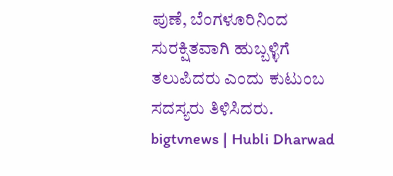ಪುಣೆ, ಬೆಂಗಳೂರಿನಿಂದ ಸುರಕ್ಷಿತವಾಗಿ ಹುಬ್ಬಳ್ಳಿಗೆ ತಲುಪಿದರು ಎಂದು ಕುಟುಂಬ ಸದಸ್ಯರು ತಿಳಿಸಿದರು.
bigtvnews | Hubli Dharwad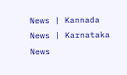News | Kannada News | Karnataka News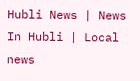Hubli News | News In Hubli | Local news